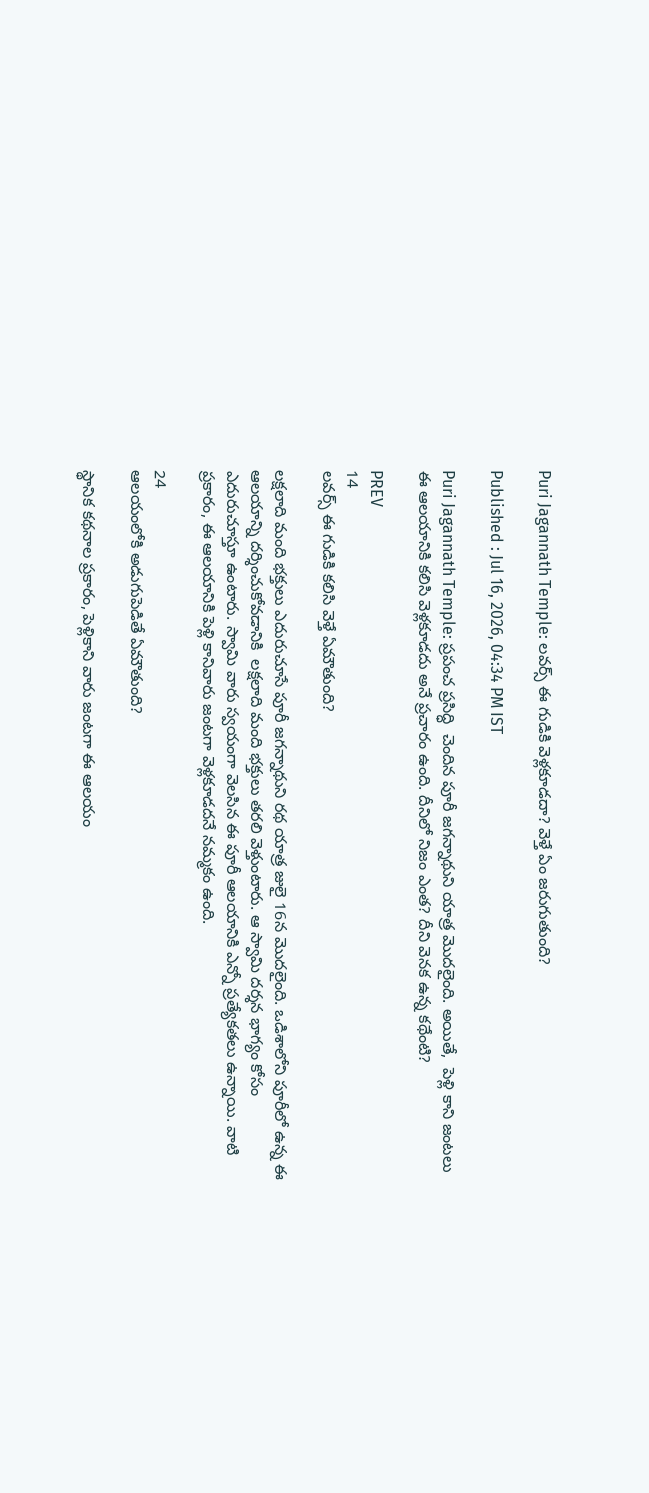Puri Jagannath Temple: లవర్స్ ఈ గుడికి వెళ్లకూడదా? వెళ్తే ఏం జరుగుతుంది?

Published : Jul 16, 2026, 04:34 PM IST

Puri Jagannath Temple: ప్రపంచ ప్రసిద్ధి  చెందిన పూరీ జగన్నాథుని యాత్ర మొదలైంది. అయితే,  పెళ్లి కాని జంటలు ఈ ఆలయానికి కలిసి వెళ్లకూడదు అనే ప్రచారం ఉంది. దీనిలో నిజం ఎంత? దీని వెనక ఉన్న కథేంటి?

PREV
14
లవర్స్ ఈ గుడికి కలిసి వెళ్తే ఏమౌతుంది?

లక్షలాది మంది భక్తులు ఎదురుచూసే పూరీ జగన్నాథుని రథ యాత్ర జులై 16న మొదలైంది. ఒడిశాలోని పూరీలో ఉన్న ఈ ఆలయాన్ని దర్శించుకోవడానికి  లక్షలాది మంది భక్తులు తరలి వెళ్తుంటారు. ఆ స్వామి దర్శన భాగ్యం కోసం ఎదురుచూస్తూ ఉంటారు. స్వామి వారు స్వయంగా వెలసిన ఈ పూరీ ఆలయానికి ఎన్నో ప్రత్యేకతలు ఉన్నాయి. వాటి ప్రకారం, ఈ ఆలయానికి పెళ్లి కానివారు జంటగా వెళ్లకూడదనే నమ్మకం ఉంది.

24
ఆలయంలోకి అడుగుపెడితే ఏమౌతుంది?

స్థానిక కథనాల ప్రకారం, పెళ్లికాని వారు జంటగా ఈ ఆలయం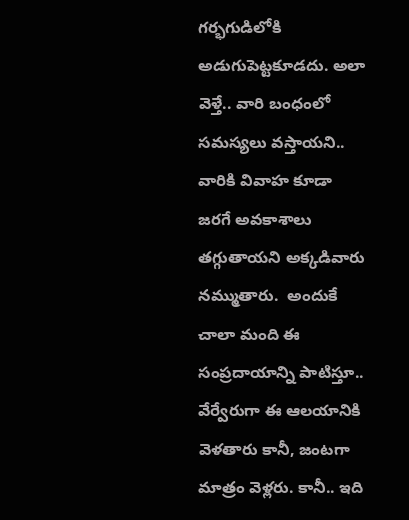గర్భగుడిలోకి అడుగుపెట్టకూడదు. అలా వెళ్తే.. వారి బంధంలో సమస్యలు వస్తాయని.. వారికి వివాహ కూడా జరగే అవకాశాలు తగ్గుతాయని అక్కడివారు నమ్ముతారు.  అందుకే చాలా మంది ఈ సంప్రదాయాన్ని పాటిస్తూ.. వేర్వేరుగా ఈ ఆలయానికి వెళతారు కానీ, జంటగా మాత్రం వెళ్లరు. కానీ.. ఇది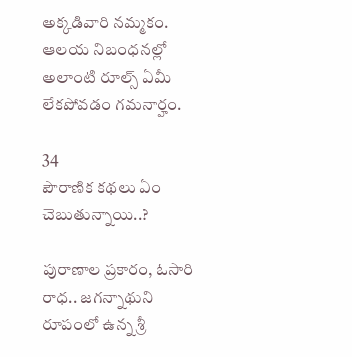అక్కడివారి నమ్మకం. ఆలయ నిబంధనల్లో అలాంటి రూల్స్ ఏమీ లేకపోవడం గమనార్హం.

34
పౌరాణిక కథలు ఏం చెబుతున్నాయి..?

పురాణాల ప్రకారం, ఓసారి రాధ.. జగన్నాథుని రూపంలో ఉన్న శ్రీ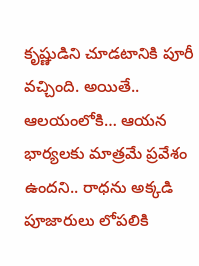కృష్ణుడిని చూడటానికి పూరీ వచ్చింది. అయితే.. ఆలయంలోకి… ఆయన భార్యలకు మాత్రమే ప్రవేశం ఉందని.. రాధను అక్కడి పూజారులు లోపలికి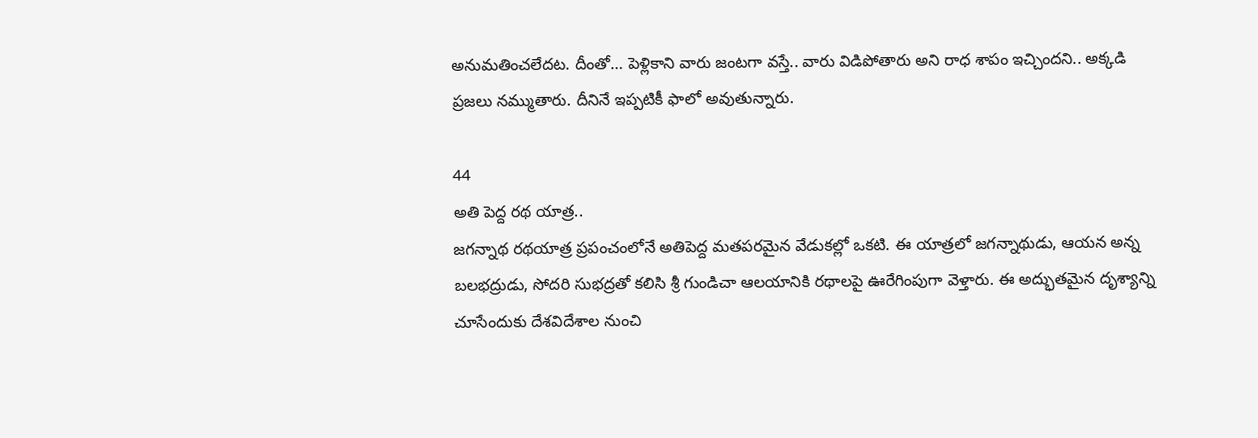అనుమతించలేదట. దీంతో… పెళ్లికాని వారు జంటగా వస్తే.. వారు విడిపోతారు అని రాధ శాపం ఇచ్చిందని.. అక్కడి ప్రజలు నమ్ముతారు. దీనినే ఇప్పటికీ ఫాలో అవుతున్నారు.

44
అతి పెద్ద రథ యాత్ర..
జగన్నాథ రథయాత్ర ప్రపంచంలోనే అతిపెద్ద మతపరమైన వేడుకల్లో ఒకటి. ఈ యాత్రలో జగన్నాథుడు, ఆయన అన్న బలభద్రుడు, సోదరి సుభద్రతో కలిసి శ్రీ గుండిచా ఆలయానికి రథాలపై ఊరేగింపుగా వెళ్తారు. ఈ అద్భుతమైన దృశ్యాన్ని చూసేందుకు దేశవిదేశాల నుంచి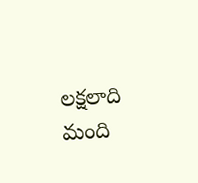లక్షలాది మంది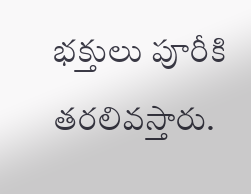భక్తులు పూరీకి తరలివస్తారు.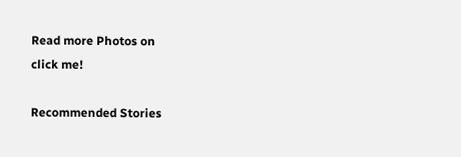Read more Photos on
click me!

Recommended Stories